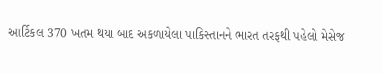આર્ટિકલ 370 ખતમ થયા બાદ અકળાયેલા પાકિસ્તાનને ભારત તરફથી પહેલો મેસેજ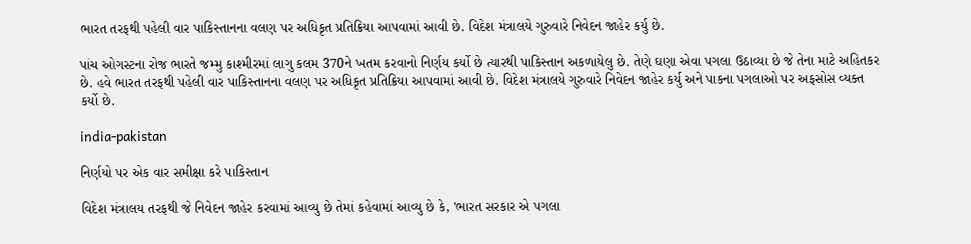ભારત તરફથી પહેલી વાર પાકિસ્તાનના વલણ પર અધિકૃત પ્રતિક્રિયા આપવામાં આવી છે. વિદેશ મંત્રાલયે ગુરુવારે નિવેદન જાહેર કર્યુ છે.

પાંચ ઓગસ્ટના રોજ ભારતે જમ્મુ કાશ્મીરમાં લાગુ કલમ 370ને ખતમ કરવાનો નિર્ણય કર્યો છે ત્યારથી પાકિસ્તાન અકળાયેલુ છે. તેણે ઘણા એવા પગલા ઉઠાવ્યા છે જે તેના માટે અહિતકર છે. હવે ભારત તરફથી પહેલી વાર પાકિસ્તાનના વલણ પર અધિકૃત પ્રતિક્રિયા આપવામાં આવી છે. વિદેશ મંત્રાલયે ગુરુવારે નિવેદન જાહેર કર્યુ અને પાકના પગલાઓ પર અફસોસ વ્યક્ત કર્યો છે.

india-pakistan

નિર્ણયો પર એક વાર સમીક્ષા કરે પાકિસ્તાન

વિદેશ મંત્રાલય તરફથી જે નિવેદન જાહેર કરવામાં આવ્યુ છે તેમાં કહેવામાં આવ્યુ છે કે, 'ભારત સરકાર એ પગલા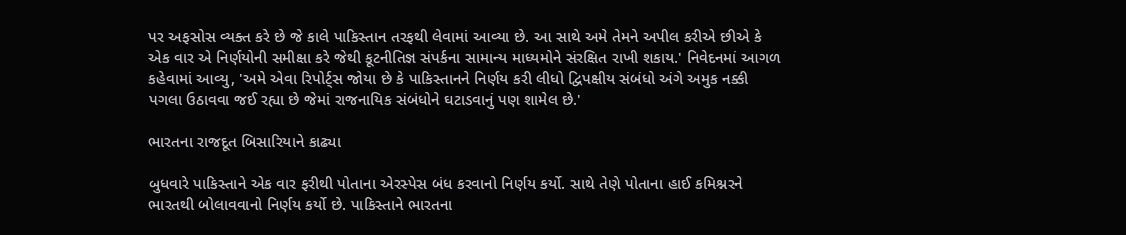પર અફસોસ વ્યક્ત કરે છે જે કાલે પાકિસ્તાન તરફથી લેવામાં આવ્યા છે. આ સાથે અમે તેમને અપીલ કરીએ છીએ કે એક વાર એ નિર્ણયોની સમીક્ષા કરે જેથી કૂટનીતિજ્ઞ સંપર્કના સામાન્ય માધ્યમોને સંરક્ષિત રાખી શકાય.' નિવેદનમાં આગળ કહેવામાં આવ્યુ, 'અમે એવા રિપોર્ટ્સ જોયા છે કે પાકિસ્તાનને નિર્ણય કરી લીધો દ્વિપક્ષીય સંબંધો અંગે અમુક નક્કી પગલા ઉઠાવવા જઈ રહ્યા છે જેમાં રાજનાયિક સંબંધોને ઘટાડવાનું પણ શામેલ છે.'

ભારતના રાજદૂત બિસારિયાને કાઢ્યા

બુધવારે પાકિસ્તાને એક વાર ફરીથી પોતાના એરસ્પેસ બંધ કરવાનો નિર્ણય કર્યો. સાથે તેણે પોતાના હાઈ કમિશ્નરને ભારતથી બોલાવવાનો નિર્ણય કર્યો છે. પાકિસ્તાને ભારતના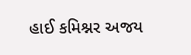હાઈ કમિશ્નર અજય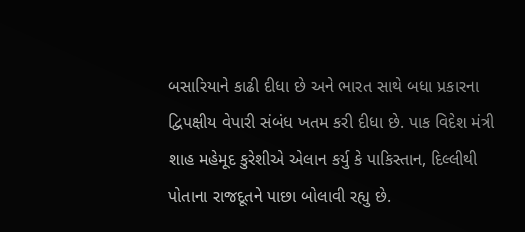બસારિયાને કાઢી દીધા છે અને ભારત સાથે બધા પ્રકારના દ્વિપક્ષીય વેપારી સંબંધ ખતમ કરી દીધા છે. પાક વિદેશ મંત્રી શાહ મહેમૂદ કુરેશીએ એલાન કર્યુ કે પાકિસ્તાન, દિલ્લીથી પોતાના રાજદૂતને પાછા બોલાવી રહ્યુ છે.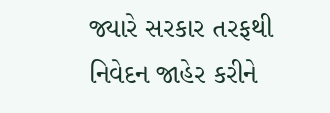જ્યારે સરકાર તરફથી નિવેદન જાહેર કરીને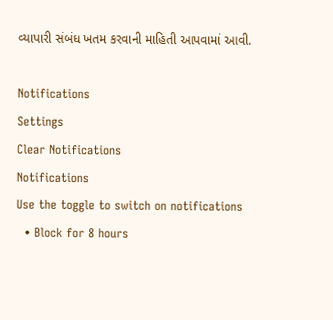વ્યાપારી સંબંધ ખતમ કરવાની માહિતી આપવામાં આવી.

Notifications
Settings
Clear Notifications
Notifications
Use the toggle to switch on notifications
  • Block for 8 hours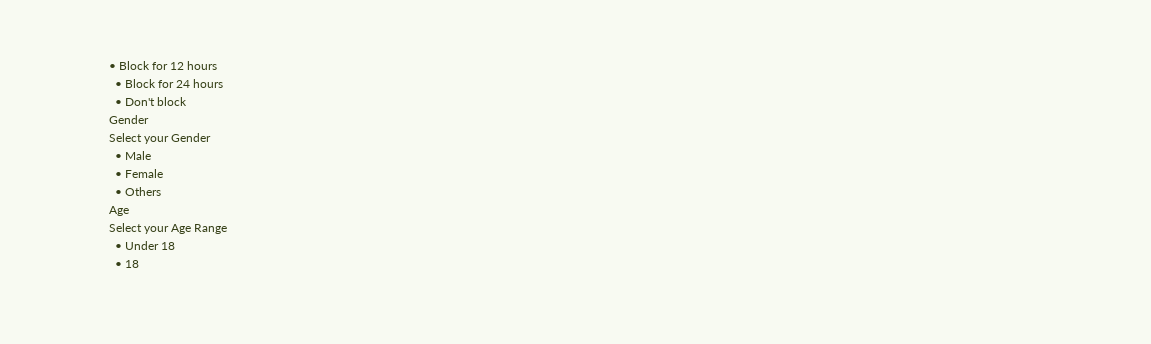• Block for 12 hours
  • Block for 24 hours
  • Don't block
Gender
Select your Gender
  • Male
  • Female
  • Others
Age
Select your Age Range
  • Under 18
  • 18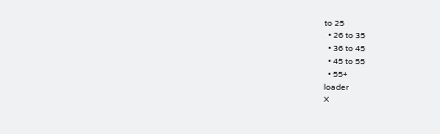to 25
  • 26 to 35
  • 36 to 45
  • 45 to 55
  • 55+
loader
X